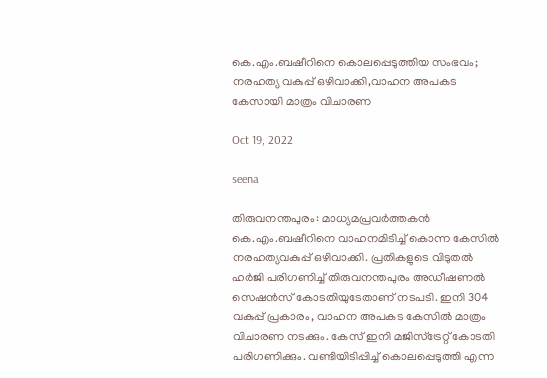കെ.എം.ബഷീറിനെ കൊലപ്പെടുത്തിയ സംഭവം; നരഹത്യ വകുപ്പ് ഒഴിവാക്കി,വാഹന അപകട കേസായി മാത്രം വിചാരണ

Oct 19, 2022

seena

തിരുവനന്തപുരം: മാധ്യമപ്രവര്‍ത്തകന്‍ കെ.എം.ബഷീറിനെ വാഹനമിടിച്ച് കൊന്ന കേസില്‍ നരഹത്യവകുപ്പ് ഒഴിവാക്കി. പ്രതികളുടെ വിടുതല്‍ ഹര്‍ജി പരിഗണിച്ച് തിരുവനന്തപുരം അഡീഷണല്‍ സെഷന്‍സ് കോടതിയുടേതാണ് നടപടി. ഇനി 304 വകുപ്പ് പ്രകാരം, വാഹന അപകട കേസിൽ മാത്രം വിചാരണ നടക്കും. കേസ് ഇനി മജിസ്ട്രേറ്റ് കോടതി പരിഗണിക്കും. വണ്ടിയിടിപ്പിച്ച് കൊലപ്പെടുത്തി എന്ന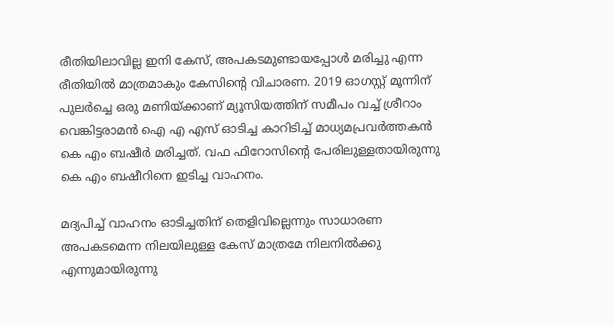രീതിയിലാവില്ല ഇനി കേസ്, അപകടമുണ്ടായപ്പോള്‍ മരിച്ചു എന്ന രീതിയില്‍ മാത്രമാകും കേസിന്‍റെ വിചാരണ. 2019 ഓഗസ്റ്റ് മൂന്നിന് പുലര്‍ച്ചെ ഒരു മണിയ്ക്കാണ് മ്യൂസിയത്തിന് സമീപം വച്ച് ശ്രീറാം വെങ്കിട്ടരാമൻ ഐ എ എസ് ഓടിച്ച കാറിടിച്ച് മാധ്യമപ്രവർത്തകൻ കെ എം ബഷീർ മരിച്ചത്. വഫ ഫിറോസിന്‍റെ പേരിലുള്ളതായിരുന്നു കെ എം ബഷീറിനെ ഇടിച്ച വാഹനം.

മദ്യപിച്ച് വാഹനം ഓടിച്ചതിന് തെളിവില്ലെന്നും സാധാരണ അപകടമെന്ന നിലയിലുള്ള കേസ് മാത്രമേ നിലനില്‍ക്കു എന്നുമായിരുന്നു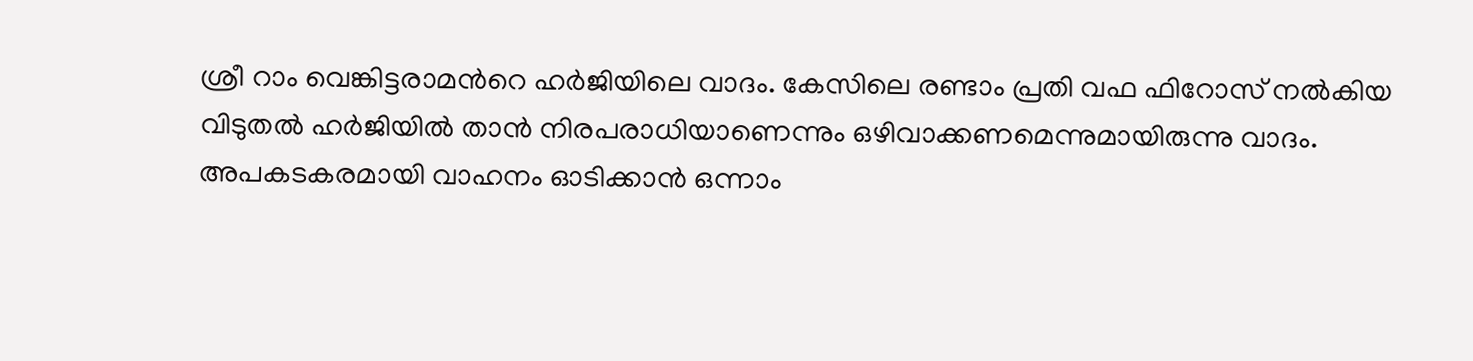ശ്രീ റാം വെങ്കിട്ടരാമന്‍റെ ഹര്‍ജിയിലെ വാദം. കേസിലെ രണ്ടാം പ്രതി വഫ ഫിറോസ് നൽകിയ വിടുതൽ ഹർജിയിൽ താൻ നിരപരാധിയാണെന്നും ഒഴിവാക്കണമെന്നുമായിരുന്നു വാദം. അപകടകരമായി വാഹനം ഓടിക്കാൻ ഒന്നാം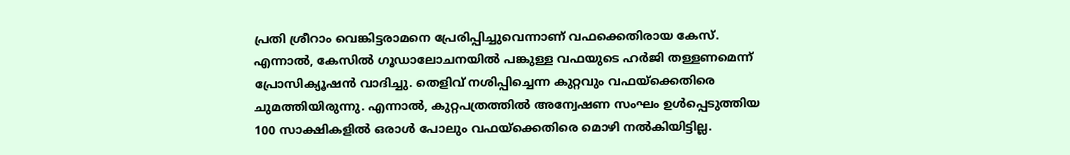പ്രതി ശ്രീറാം വെങ്കിട്ടരാമനെ പ്രേരിപ്പിച്ചുവെന്നാണ് വഫക്കെതിരായ കേസ്. എന്നാൽ, കേസിൽ ഗൂഡാലോചനയിൽ പങ്കുള്ള വഫയുടെ ഹർജി തള്ളണമെന്ന് പ്രോസിക്യൂഷന്‍ വാദിച്ചു. തെളിവ് നശിപ്പിച്ചെന്ന കുറ്റവും വഫയ്ക്കെതിരെ ചുമത്തിയിരുന്നു. എന്നാൽ, കുറ്റപത്രത്തിൽ അന്വേഷണ സംഘം ഉൾപ്പെടുത്തിയ 100 സാക്ഷികളിൽ ഒരാൾ പോലും വഫയ്ക്കെതിരെ മൊഴി നൽകിയിട്ടില്ല.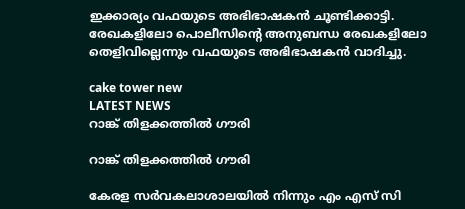ഇക്കാര്യം വഫയുടെ അഭിഭാഷകൻ ചൂണ്ടിക്കാട്ടി. രേഖകളിലോ പൊലീസിന്‍റെ അനുബന്ധ രേഖകളിലോ തെളിവില്ലെന്നും വഫയുടെ അഭിഭാഷകൻ വാദിച്ചു.

cake tower new
LATEST NEWS
റാങ്ക് തിളക്കത്തിൽ ഗൗരി

റാങ്ക് തിളക്കത്തിൽ ഗൗരി

കേരള സർവകലാശാലയിൽ നിന്നും എം എസ് സി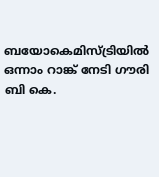ബയോകെമിസ്ട്രിയിൽ ഒന്നാം റാങ്ക് നേടി ഗൗരി ബി കെ.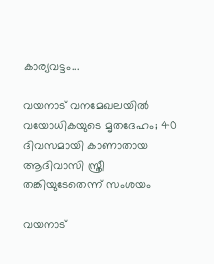കാര്യവട്ടം...

വയനാട് വനമേഖലയിൽ വയോധികയുടെ മൃതദേഹം; 40 ദിവസമായി കാണാതായ ആദിവാസി സ്ത്രീ തങ്കിയുടേതെന്ന് സംശയം

വയനാട്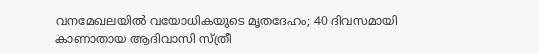വനമേഖലയിൽ വയോധികയുടെ മൃതദേഹം; 40 ദിവസമായി കാണാതായ ആദിവാസി സ്ത്രീ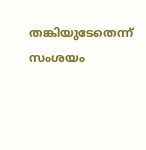തങ്കിയുടേതെന്ന് സംശയം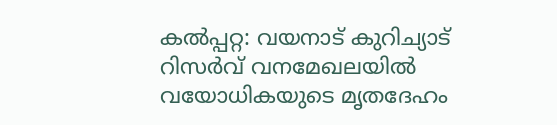കൽപ്പറ്റ: വയനാട് കുറിച്യാട് റിസർവ് വനമേഖലയിൽ വയോധികയുടെ മൃതദേഹം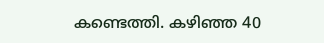കണ്ടെത്തി. കഴിഞ്ഞ 40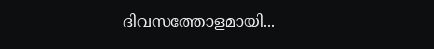ദിവസത്തോളമായി...